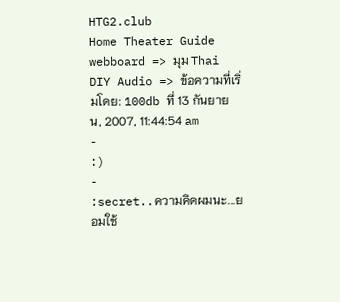HTG2.club
Home Theater Guide webboard => มุม Thai DIY Audio => ข้อความที่เริ่มโดย: 100db ที่ 13 กันยายน, 2007, 11:44:54 am
-
:)
-
:secret..ความคิดผมนะ...ยอมใช้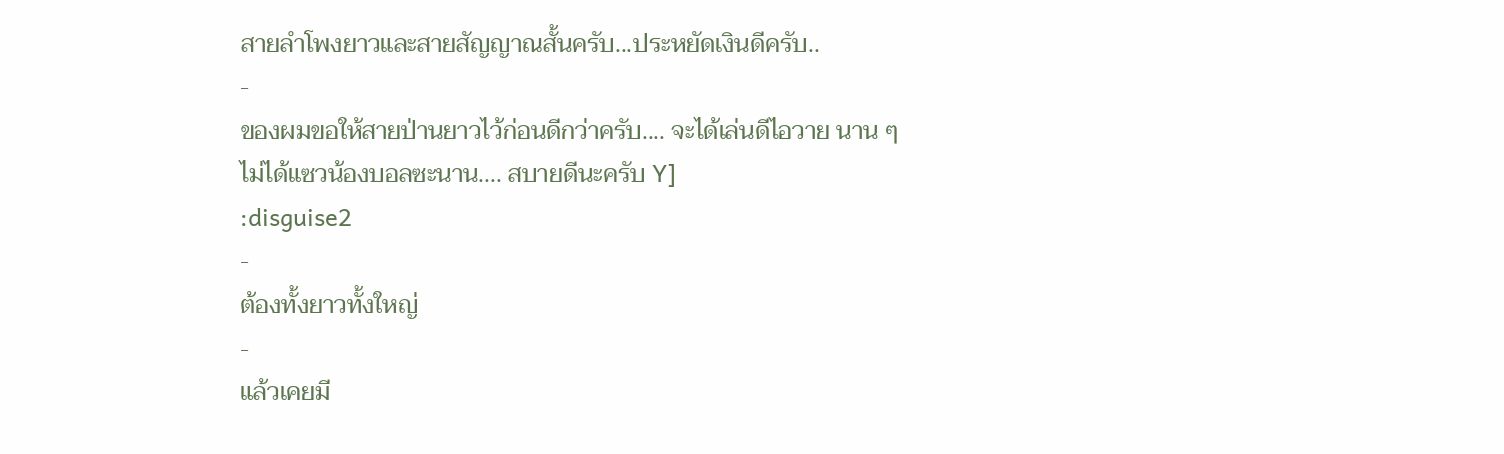สายลำโพงยาวและสายสัญญาณสั้นครับ...ประหยัดเงินดีครับ..
-
ของผมขอให้สายป่านยาวไว้ก่อนดีกว่าครับ.... จะได้เล่นดีไอวาย นาน ๆ
ไม่ได้แซวน้องบอลซะนาน.... สบายดีนะครับ Y]
:disguise2
-
ต้องทั้งยาวทั้งใหญ่
-
แล้วเคยมี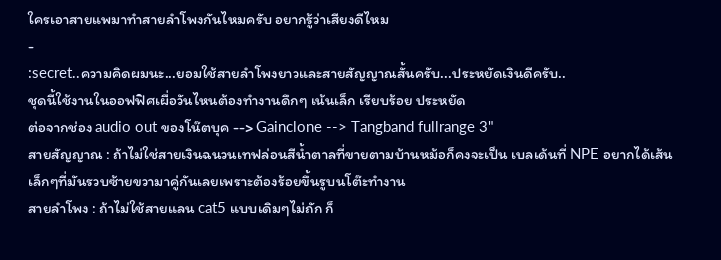ใครเอาสายแพมาทำสายลำโพงกันไหมครับ อยากรู้ว่าเสียงดีไหม
-
:secret..ความคิดผมนะ...ยอมใช้สายลำโพงยาวและสายสัญญาณสั้นครับ...ประหยัดเงินดีครับ..
ชุดนี้ใช้งานในออฟฟิศเผื่อวันไหนต้องทำงานดึกๆ เน้นเล็ก เรียบร้อย ประหยัด
ต่อจากช่อง audio out ของโน๊ตบุค --> Gainclone --> Tangband fullrange 3"
สายสัญญาณ : ถ้าไม่ใช่สายเงินฉนวนเทฟล่อนสีน้ำตาลที่ขายตามบ้านหม้อก็คงจะเป็น เบลเด้นที่ NPE อยากได้เส้นเล็กๆที่มันรวบซ้ายขวามาคู่กันเลยเพราะต้องร้อยขึ้นรูบนโต๊ะทำงาน
สายลำโพง : ถ้าไม่ใช้สายแลน cat5 แบบเดิมๆไม่ถัก ก็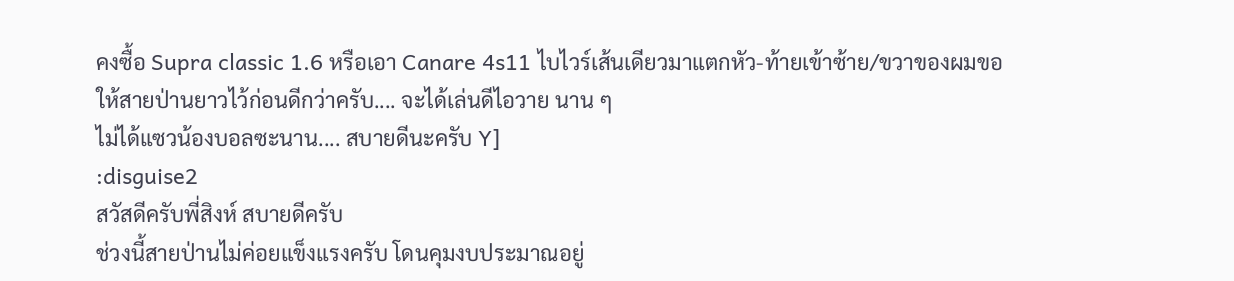คงซื้อ Supra classic 1.6 หรือเอา Canare 4s11 ไบไวร์เส้นเดียวมาแตกหัว-ท้ายเข้าซ้าย/ขวาของผมขอให้สายป่านยาวไว้ก่อนดีกว่าครับ.... จะได้เล่นดีไอวาย นาน ๆ
ไม่ได้แซวน้องบอลซะนาน.... สบายดีนะครับ Y]
:disguise2
สวัสดีครับพี่สิงห์ สบายดีครับ
ช่วงนี้สายป่านไม่ค่อยแข็งแรงครับ โดนคุมงบประมาณอยู่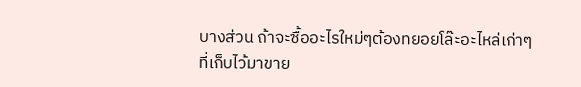บางส่วน ถ้าจะซื้ออะไรใหม่ๆต้องทยอยโล๊ะอะไหล่เก่าๆที่เก็บไว้มาขาย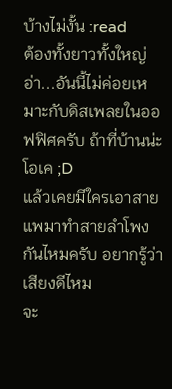บ้างไม่งั้น :read
ต้องทั้งยาวทั้งใหญ่
อ่า...อันนี้ไม่ค่อยเหมาะกับดิสเพลยในออฟฟิศครับ ถ้าที่บ้านน่ะโอเค ;D
แล้วเคยมีใครเอาสายแพมาทำสายลำโพงกันไหมครับ อยากรู้ว่าเสียงดีไหม
จะ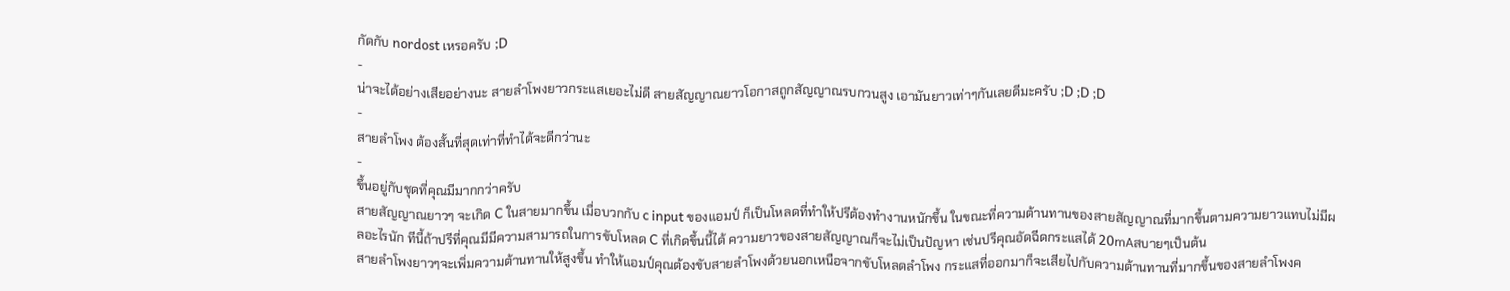กัดกับ nordost เหรอครับ ;D
-
น่าจะได้อย่างเสียอย่างนะ สายลำโพงยาวกระแสเยอะไม่ดี สายสัญญาณยาวโอกาสถูกสัญญาณรบกวนสูง เอามันยาวเท่าๆกันเลยดีมะครับ ;D ;D ;D
-
สายลำโพง ต้องสั้นที่สุดเท่าที่ทำได้จะดีกว่านะ
-
ขึ้นอยู่กับชุดที่คุณมีมากกว่าครับ
สายสัญญาณยาวๆ จะเกิด C ในสายมากขึ้น เมื่อบวกกับ c input ของแอมป์ ก็เป็นโหลดที่ทำให้ปรีต้องทำงานหนักขึ้น ในขณะที่ความต้านทานของสายสัญญาณที่มากขึ้นตามความยาวแทบไม่มีผลอะไรนัก ทีนี้ถ้าปรีที่คุณมีมีความสามารถในการขับโหลด C ที่เกิดขึ้นนี้ได้ ความยาวของสายสัญญาณก็จะไม่เป็นปัญหา เช่นปรีคุณอัดฉีดกระแสได้ 20mAสบายๆเป็นต้น
สายลำโพงยาวๆจะเพิ่มความต้านทานให้สูงขึ้น ทำให้แอมป์คุณต้องขับสายลำโพงด้วยนอกเหนือจากขับโหลดลำโพง กระแสที่ออกมาก็จะเสียไปกับความต้านทานที่มากขึ้นของสายลำโพงค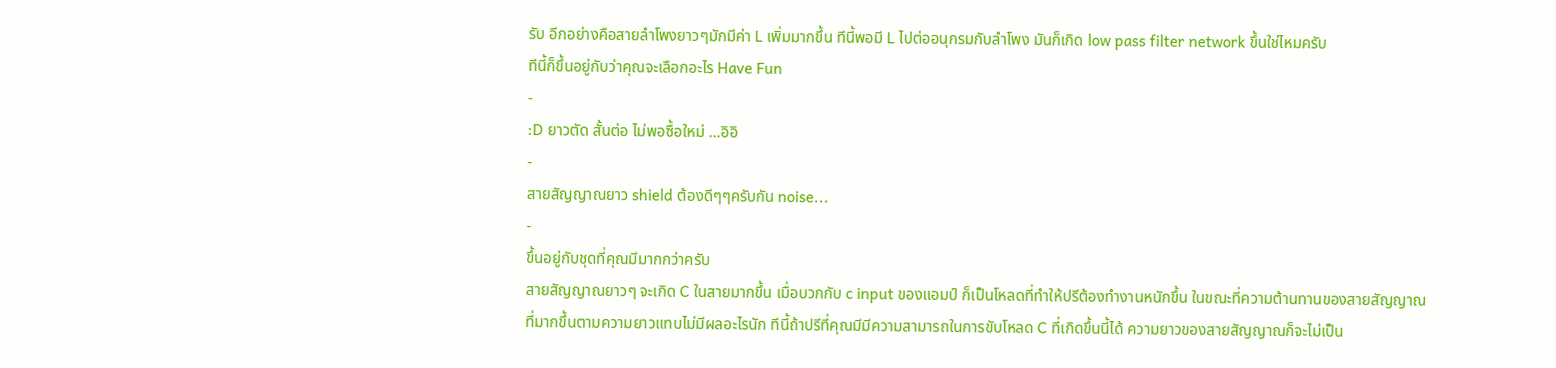รับ อีกอย่างคือสายลำโพงยาวๆมักมีค่า L เพิ่มมากขึ้น ทีนี้พอมี L ไปต่ออนุกรมกับลำโพง มันก็เกิด low pass filter network ขึ้นใช่ไหมครับ
ทีนี้ก็ขึ้นอยู่กับว่าคุณจะเลือกอะไร Have Fun
-
:D ยาวตัด สั้นต่อ ไม่พอซื้อใหม่ ...อิอิ
-
สายสัญญาณยาว shield ต้องดีๆๆครับกัน noise...
-
ขึ้นอยู่กับชุดที่คุณมีมากกว่าครับ
สายสัญญาณยาวๆ จะเกิด C ในสายมากขึ้น เมื่อบวกกับ c input ของแอมป์ ก็เป็นโหลดที่ทำให้ปรีต้องทำงานหนักขึ้น ในขณะที่ความต้านทานของสายสัญญาณที่มากขึ้นตามความยาวแทบไม่มีผลอะไรนัก ทีนี้ถ้าปรีที่คุณมีมีความสามารถในการขับโหลด C ที่เกิดขึ้นนี้ได้ ความยาวของสายสัญญาณก็จะไม่เป็น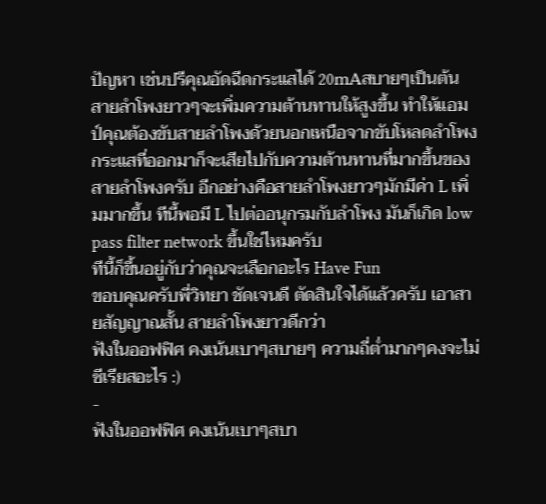ปัญหา เช่นปรีคุณอัดฉีดกระแสได้ 20mAสบายๆเป็นต้น
สายลำโพงยาวๆจะเพิ่มความต้านทานให้สูงขึ้น ทำให้แอมป์คุณต้องขับสายลำโพงด้วยนอกเหนือจากขับโหลดลำโพง กระแสที่ออกมาก็จะเสียไปกับความต้านทานที่มากขึ้นของสายลำโพงครับ อีกอย่างคือสายลำโพงยาวๆมักมีค่า L เพิ่มมากขึ้น ทีนี้พอมี L ไปต่ออนุกรมกับลำโพง มันก็เกิด low pass filter network ขึ้นใช่ไหมครับ
ทีนี้ก็ขึ้นอยู่กับว่าคุณจะเลือกอะไร Have Fun
ขอบคุณครับพี่วิทยา ชัดเจนดี ตัดสินใจได้แล้วครับ เอาสายสัญญาณสั้น สายลำโพงยาวดีกว่า
ฟังในออฟฟิศ คงเน้นเบาๆสบายๆ ความถี่ต่ำมากๆคงจะไม่ซีเรียสอะไร :)
-
ฟังในออฟฟิศ คงเน้นเบาๆสบา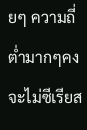ยๆ ความถี่ต่ำมากๆคงจะไม่ซีเรียส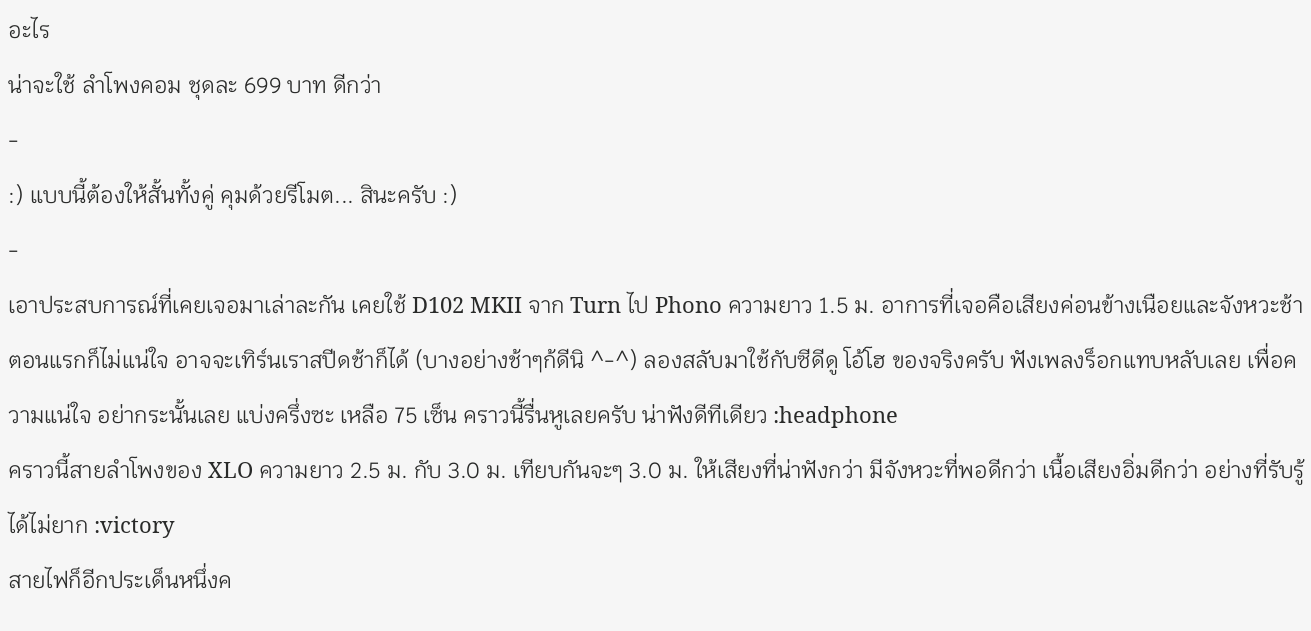อะไร
น่าจะใช้ ลำโพงคอม ชุดละ 699 บาท ดีกว่า
-
:) แบบนี้ต้องให้สั้นทั้งคู่ คุมด้วยรีโมต... สินะครับ :)
-
เอาประสบการณ์ที่เคยเจอมาเล่าละกัน เคยใช้ D102 MKII จาก Turn ไป Phono ความยาว 1.5 ม. อาการที่เจอคือเสียงค่อนข้างเนือยและจังหวะช้า ตอนแรกก็ไม่แน่ใจ อาจจะเทิร์นเราสปีดช้าก็ได้ (บางอย่างช้าๆก้ดีนิ ^-^) ลองสลับมาใช้กับซีดีดู โอ้โฮ ของจริงครับ ฟังเพลงร็อกแทบหลับเลย เพื่อความแน่ใจ อย่ากระนั้นเลย แบ่งครึ่งซะ เหลือ 75 เซ็น คราวนี้รื่นหูเลยครับ น่าฟังดีทีเดียว :headphone
คราวนี้สายลำโพงของ XLO ความยาว 2.5 ม. กับ 3.0 ม. เทียบกันจะๆ 3.0 ม. ให้เสียงที่น่าฟังกว่า มีจังหวะที่พอดีกว่า เนื้อเสียงอิ่มดีกว่า อย่างที่รับรู้ได้ไม่ยาก :victory
สายไฟก็อีกประเด็นหนึ่งค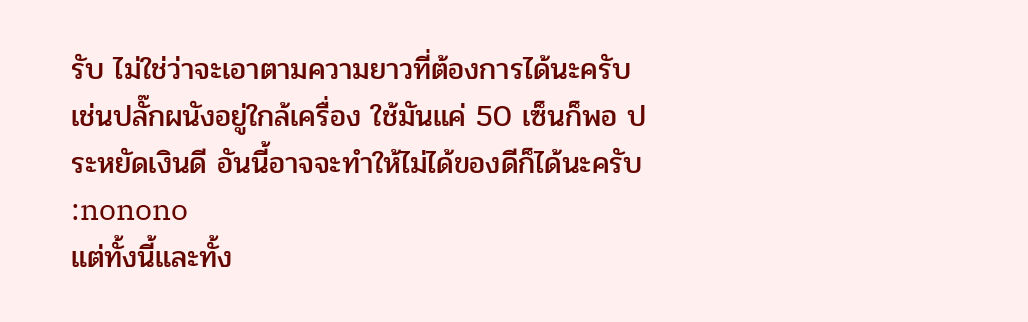รับ ไม่ใช่ว่าจะเอาตามความยาวที่ต้องการได้นะครับ เช่นปลั๊กผนังอยู่ใกล้เครื่อง ใช้มันแค่ 50 เซ็นก็พอ ประหยัดเงินดี อันนี้อาจจะทำให้ไม่ได้ของดีก็ได้นะครับ :nonono
แต่ทั้งนี้และทั้ง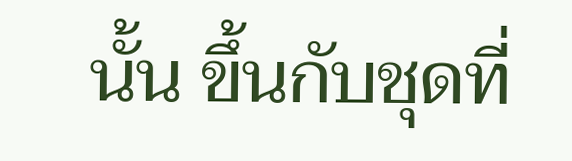นั้น ขึ้นกับชุดที่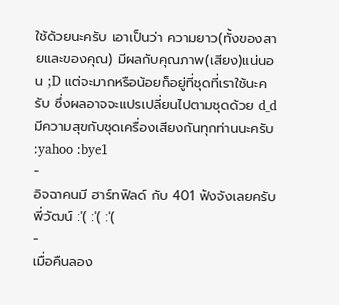ใช้ด้วยนะครับ เอาเป็นว่า ความยาว(ทั้งของสายและของคุณ) มีผลกับคุณภาพ(เสียง)แน่นอน ;D แต่จะมากหรือน้อยก็อยู่ที่ชุดที่เราใช้นะครับ ซึ่งผลอาจจะแปรเปลี่ยนไปตามชุดด้วย d_d มีความสุขกับชุดเครื่องเสียงกันทุกท่านนะครับ :yahoo :bye1
-
อิจฉาคนมี ฮาร์ทฟิลด์ กับ 401 ฟังจังเลยครับพี่วัฒน์ :'( :'( :'(
-
เมื่อคืนลอง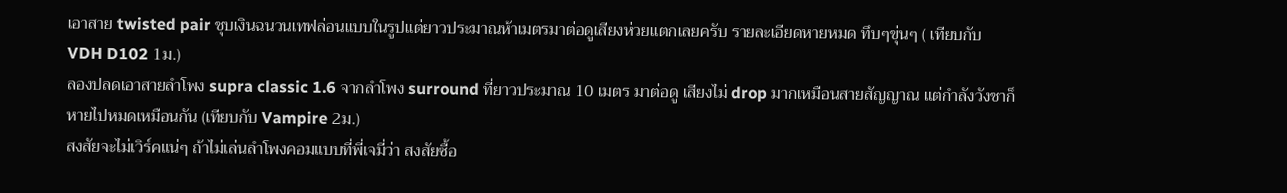เอาสาย twisted pair ชุบเงินฉนวนเทฟล่อนแบบในรูปแต่ยาวประมาณห้าเมตรมาต่อดูเสียงห่วยแตกเลยครับ รายละเอียดหายหมด ทึบๆขุ่นๆ ( เทียบกับ VDH D102 1ม.)
ลองปลดเอาสายลำโพง supra classic 1.6 จากลำโพง surround ที่ยาวประมาณ 10 เมตร มาต่อดู เสียงไม่ drop มากเหมือนสายสัญญาณ แต่กำลังวังชาก็หายไปหมดเหมือนกัน (เทียบกับ Vampire 2ม.)
สงสัยจะไม่เวิร์คแน่ๆ ถ้าไม่เล่นลำโพงคอมแบบที่พี่เจมี่ว่า สงสัยซื้อ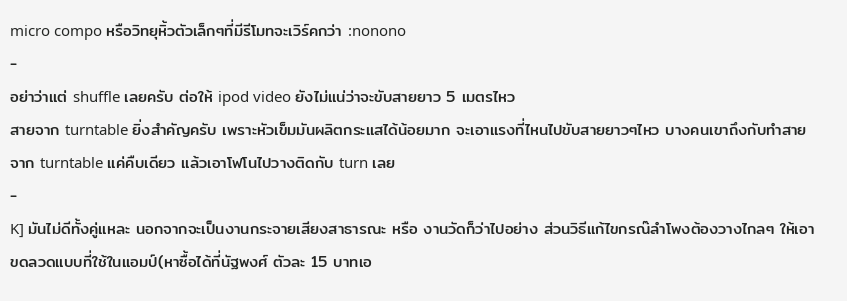micro compo หรือวิทยุหิ้วตัวเล็กๆที่มีรีโมทจะเวิร์คกว่า :nonono
-
อย่าว่าแต่ shuffle เลยครับ ต่อให้ ipod video ยังไม่แน่ว่าจะขับสายยาว 5 เมตรไหว
สายจาก turntable ยิ่งสำคัญครับ เพราะหัวเข็มมันผลิตกระแสได้น้อยมาก จะเอาแรงที่ไหนไปขับสายยาวๆไหว บางคนเขาถึงกับทำสายจาก turntable แค่คืบเดียว แล้วเอาโฟโนไปวางติดกับ turn เลย
-
K] มันไม่ดีทั้งคู่แหละ นอกจากจะเป็นงานกระจายเสียงสาธารณะ หรือ งานวัดก็ว่าไปอย่าง ส่วนวิธีแก้ไขกรณ๊ลำโพงต้องวางไกลๆ ให้เอาขดลวดแบบที่ใช้ในแอมป์(หาซื้อได้ที่นัฐพงศ์ ตัวละ 15 บาทเอ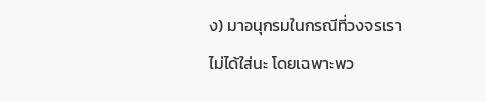ง) มาอนุกรมในกรณีที่วงจรเราไม่ได้ใส่นะ โดยเฉพาะพว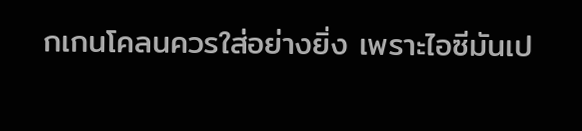กเกนโคลนควรใส่อย่างยิ่ง เพราะไอซีมันเป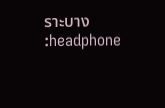ราะบาง :headphone